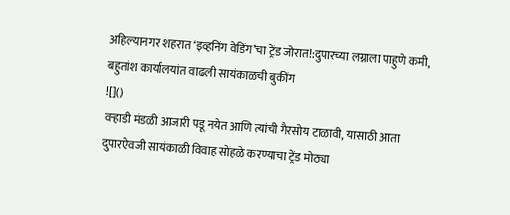अहिल्यानगर शहरात ‘इव्हनिंग वेडिंग’चा ट्रेंड जोरात!:दुपारच्या लग्नाला पाहुणे कमी, बहुतांश कार्यालयांत वाढली सायंकाळची बुकींग
![]()
वऱ्हाडी मंडळी आजारी पडू नयेत आणि त्यांची गैरसोय टाळावी, यासाठी आता दुपारऐवजी सायंकाळी विवाह सोहळे करण्याचा ट्रेंड मोठ्या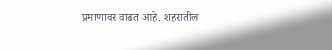प्रमाणावर वाढत आहे. शहरातील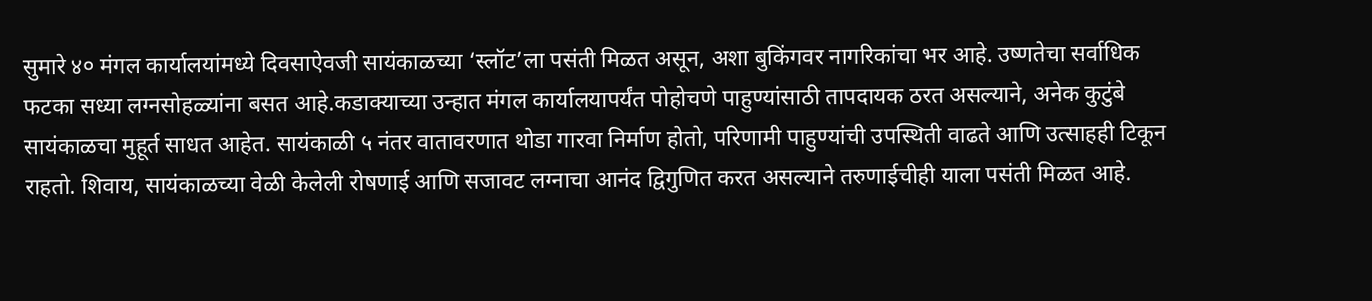सुमारे ४० मंगल कार्यालयांमध्ये दिवसाऐवजी सायंकाळच्या ‘स्लॉट’ला पसंती मिळत असून, अशा बुकिंगवर नागरिकांचा भर आहे. उष्णतेचा सर्वाधिक फटका सध्या लग्नसोहळ्यांना बसत आहे.कडाक्याच्या उन्हात मंगल कार्यालयापर्यंत पोहोचणे पाहुण्यांसाठी तापदायक ठरत असल्याने, अनेक कुटुंबे सायंकाळचा मुहूर्त साधत आहेत. सायंकाळी ५ नंतर वातावरणात थोडा गारवा निर्माण होतो, परिणामी पाहुण्यांची उपस्थिती वाढते आणि उत्साहही टिकून राहतो. शिवाय, सायंकाळच्या वेळी केलेली रोषणाई आणि सजावट लग्नाचा आनंद द्विगुणित करत असल्याने तरुणाईचीही याला पसंती मिळत आहे.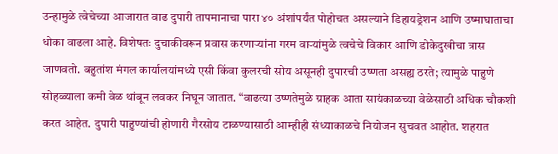उन्हामुळे त्वेचेच्या आजारात वाढ दुपारी तापमानाचा पारा ४० अंशांपर्यंत पोहोचत असल्याने डिहायड्रेशन आणि उष्माघाताचा धोका वाढला आहे. विशेषतः दुचाकीवरून प्रवास करणाऱ्यांना गरम वाऱ्यांमुळे त्वचेचे विकार आणि डोकेदुखीचा त्रास जाणवतो. बहुतांश मंगल कार्यालयांमध्ये एसी किंवा कुलरची सोय असूनही दुपारची उष्णता असह्य ठरते; त्यामुळे पाहुणे सोहळ्याला कमी वेळ थांबून लवकर निघून जातात. “वाढत्या उष्णतेमुळे ग्राहक आता सायंकाळच्या वेळेसाठी अधिक चौकशी करत आहेत. दुपारी पाहुण्यांची होणारी गैरसोय टाळण्यासाठी आम्हीही संध्याकाळचे नियोजन सुचवत आहोत. शहरात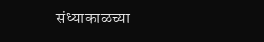संध्याकाळच्या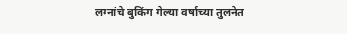लग्नांचे बुकिंग गेल्या वर्षाच्या तुलनेत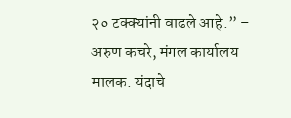२० टक्क्यांनी वाढले आहे.” – अरुण कचरे, मंगल कार्यालय मालक. यंदाचे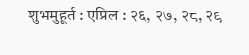शुभमुहूर्त : एप्रिल : २६, २७, २८, २९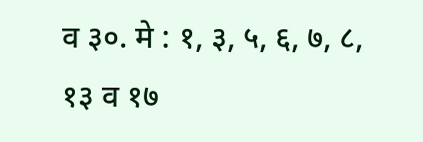व ३०. मे : १, ३, ५, ६, ७, ८, १३ व १७